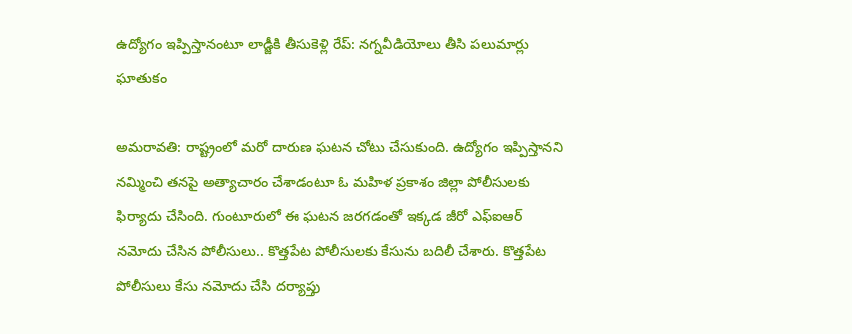ఉద్యోగం ఇప్పిస్తానంటూ లాడ్జీకి తీసుకెళ్లి రేప్: నగ్నవీడియోలు తీసి పలుమార్లు ఘాతుకం

అమరావతి: రాష్ట్రంలో మరో దారుణ ఘటన చోటు చేసుకుంది. ఉద్యోగం ఇప్పిస్తానని నమ్మించి తనపై అత్యాచారం చేశాడంటూ ఓ మహిళ ప్రకాశం జిల్లా పోలీసులకు ఫిర్యాదు చేసింది. గుంటూరులో ఈ ఘటన జరగడంతో ఇక్కడ జీరో ఎఫ్ఐఆర్ నమోదు చేసిన పోలీసులు.. కొత్తపేట పోలీసులకు కేసును బదిలీ చేశారు. కొత్తపేట పోలీసులు కేసు నమోదు చేసి దర్యాప్తు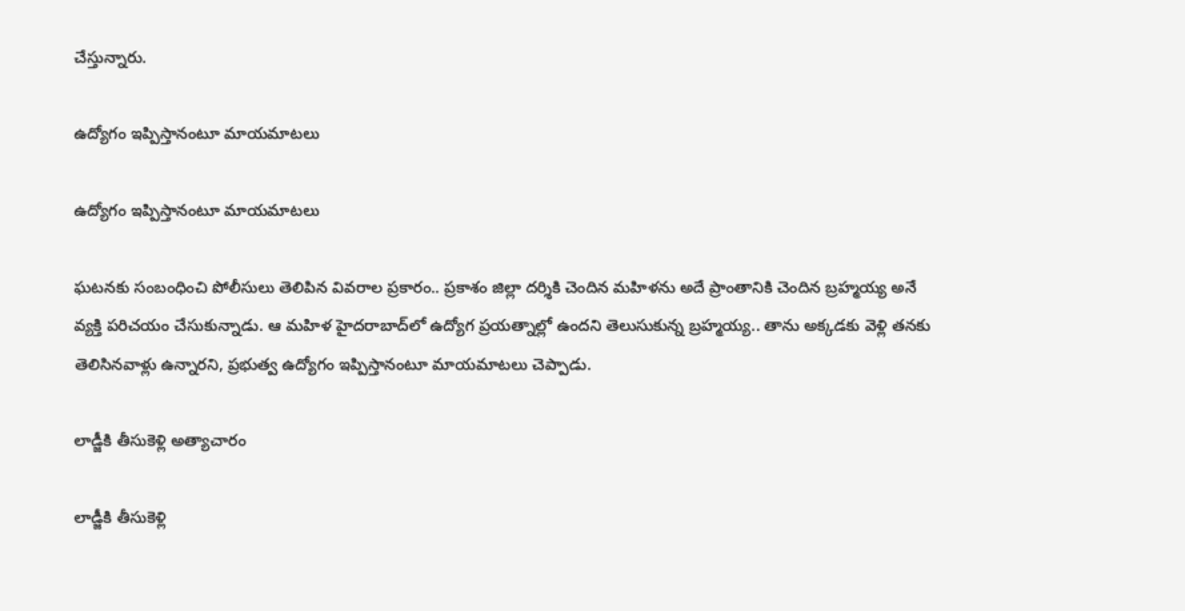చేస్తున్నారు.

ఉద్యోగం ఇప్పిస్తానంటూ మాయమాటలు

ఉద్యోగం ఇప్పిస్తానంటూ మాయమాటలు

ఘటనకు సంబంధించి పోలీసులు తెలిపిన వివరాల ప్రకారం.. ప్రకాశం జిల్లా దర్శికి చెందిన మహిళను అదే ప్రాంతానికి చెందిన బ్రహ్మయ్య అనే వ్యక్తి పరిచయం చేసుకున్నాడు. ఆ మహిళ హైదరాబాద్‌లో ఉద్యోగ ప్రయత్నాల్లో ఉందని తెలుసుకున్న బ్రహ్మయ్య.. తాను అక్కడకు వెళ్లి తనకు తెలిసినవాళ్లు ఉన్నారని, ప్రభుత్వ ఉద్యోగం ఇప్పిస్తానంటూ మాయమాటలు చెప్పాడు.

లాడ్జీకి తీసుకెళ్లి అత్యాచారం

లాడ్జీకి తీసుకెళ్లి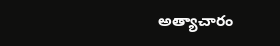అత్యాచారం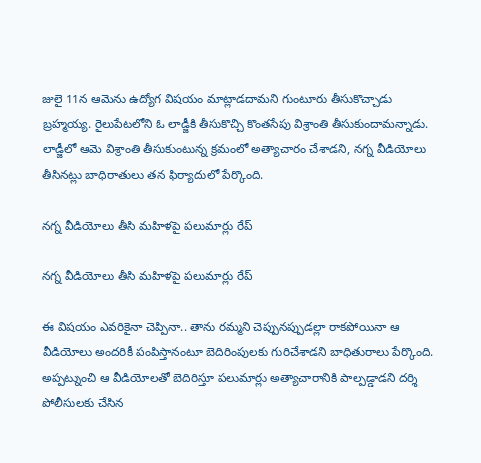జులై 11న ఆమెను ఉద్యోగ విషయం మాట్లాడదామని గుంటూరు తీసుకొచ్చాడు బ్రహ్మయ్య. రైలుపేటలోని ఓ లాడ్జీకి తీసుకొచ్చి కొంతసేపు విశ్రాంతి తీసుకుందామన్నాడు. లాడ్జీలో ఆమె విశ్రాంతి తీసుకుంటున్న క్రమంలో అత్యాచారం చేశాడని, నగ్న వీడియోలు తీసినట్లు బాధిరాతులు తన ఫిర్యాదులో పేర్కొంది.

నగ్న వీడియోలు తీసి మహిళపై పలుమార్లు రేప్

నగ్న వీడియోలు తీసి మహిళపై పలుమార్లు రేప్

ఈ విషయం ఎవరికైనా చెప్పినా.. తాను రమ్మని చెప్పునప్పుడల్లా రాకపోయినా ఆ వీడియోలు అందరికీ పంపిస్తానంటూ బెదిరింపులకు గురిచేశాడని బాధితురాలు పేర్కొంది. అప్పట్నుంచి ఆ వీడియోలతో బెదిరిస్తూ పలుమార్లు అత్యాచారానికి పాల్పడ్డాడని దర్శి పోలీసులకు చేసిన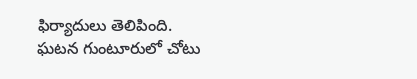ఫిర్యాదులు తెలిపింది. ఘటన గుంటూరులో చోటు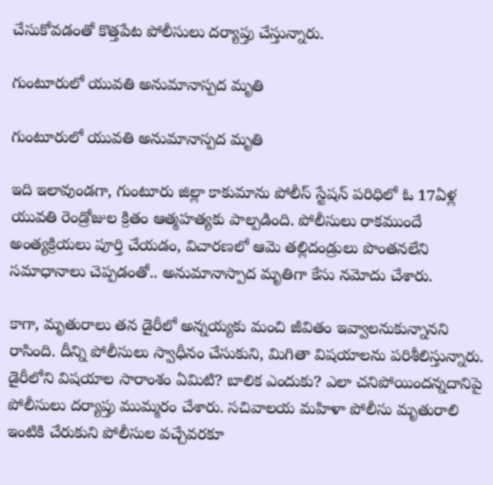చేసుకోవడంతో కొత్తపేట పోలీసులు దర్యాప్తు చేస్తున్నారు.

గుంటూరులో యువతి అనుమానాస్పద మృతి

గుంటూరులో యువతి అనుమానాస్పద మృతి

ఇది ఇలావుండగా, గుంటూరు జిల్లా కాకుమాను పోలీస్ స్టేషన్ పరిధిలో ఓ 17ఏళ్ల యువతి రెండ్రోజుల క్రితం ఆత్మహత్యకు పాల్పడింది. పోలీసులు రాకముందే అంత్యక్రియలు పూర్తి చేయడం, విచారణలో ఆమె తల్లిదండ్రులు పొంతనలేని సమాధానాలు చెప్పడంతో.. అనుమానాస్పాద మృతిగా కేసు నమోదు చేశారు.

కాగా, మృతురాలు తన డైరీలో అన్నయ్యకు మంచి జీవితం ఇవ్వాలనుకున్నానని రాసింది. దీన్ని పోలీసులు స్వాధీనం చేసుకుని, మిగితా విషయాలను పరిశీలిస్తున్నారు. డైరీలోని విషయాల సారాంశం ఏమిటి? బాలిక ఎందుకు? ఎలా చనిపోయిందన్నదానిపై పోలీసులు దర్యాప్తు ముమ్మరం చేశారు. సచివాలయ మహిళా పోలీసు మృతురాలి ఇంటికి చేరుకుని పోలీసుల వచ్చేవరకూ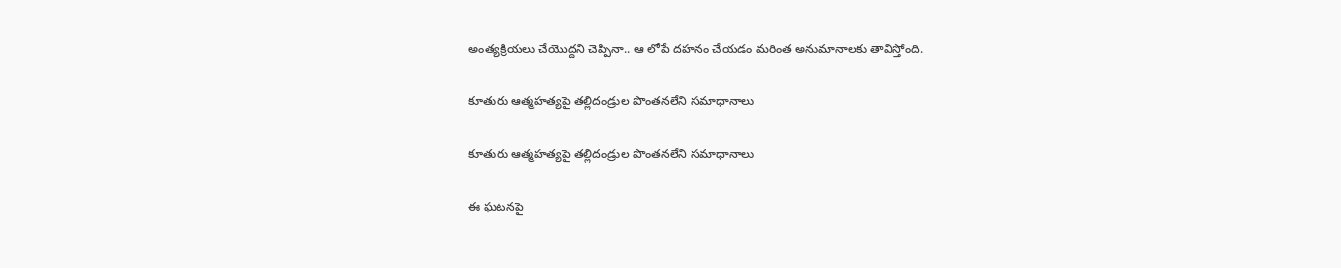అంత్యక్రియలు చేయొద్దని చెప్పినా.. ఆ లోపే దహనం చేయడం మరింత అనుమానాలకు తావిస్తోంది.

కూతురు ఆత్మహత్యపై తల్లిదండ్రుల పొంతనలేని సమాధానాలు

కూతురు ఆత్మహత్యపై తల్లిదండ్రుల పొంతనలేని సమాధానాలు

ఈ ఘటనపై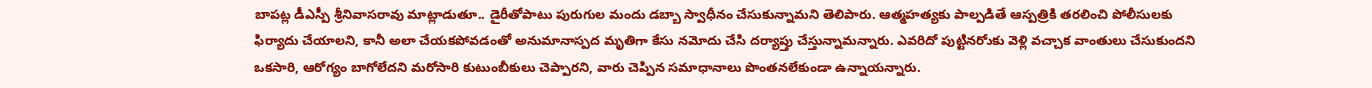బాపట్ల డీఎస్పీ శ్రీనివాసరావు మాట్లాడుతూ.. డైరీతోపాటు పురుగుల మందు డబ్బా స్వాధీనం చేసుకున్నామని తెలిపారు. ఆత్మహత్యకు పాల్పడితే ఆస్పత్రికి తరలించి పోలీసులకు ఫిర్యాదు చేయాలని, కానీ అలా చేయకపోవడంతో అనుమానాస్పద మృతిగా కేసు నమోదు చేసి దర్యాప్తు చేస్తున్నామన్నారు. ఎవరిదో పుట్టినరోుకు వెళ్లి వచ్చాక వాంతులు చేసుకుందని ఒకసారి, ఆరోగ్యం బాగోలేదని మరోసారి కుటుంబీకులు చెప్పారని, వారు చెప్పిన సమాధానాలు పొంతనలేకుండా ఉన్నాయన్నారు.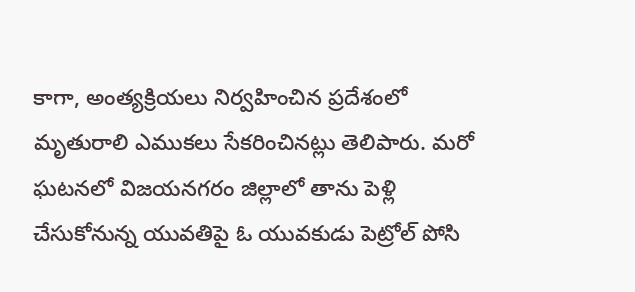కాగా, అంత్యక్రియలు నిర్వహించిన ప్రదేశంలో మృతురాలి ఎముకలు సేకరించినట్లు తెలిపారు. మరో ఘటనలో విజయనగరం జిల్లాలో తాను పెళ్లి చేసుకోనున్న యువతిపై ఓ యువకుడు పెట్రోల్ పోసి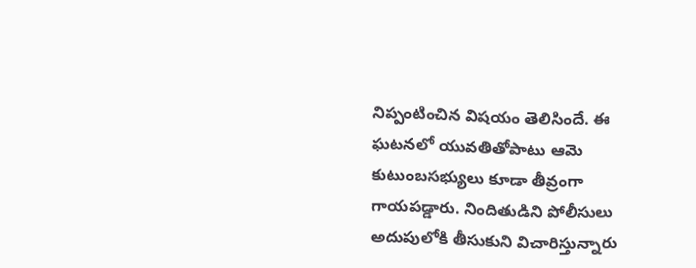నిప్పంటించిన విషయం తెలిసిందే. ఈ ఘటనలో యువతితోపాటు ఆమె కుటుంబసభ్యులు కూడా తీవ్రంగా గాయపడ్డారు. నిందితుడిని పోలీసులు అదుపులోకి తీసుకుని విచారిస్తున్నారు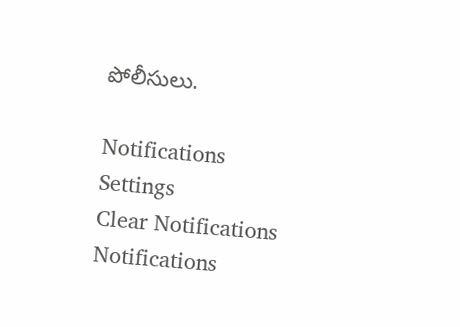పోలీసులు.

Notifications
Settings
Clear Notifications
Notifications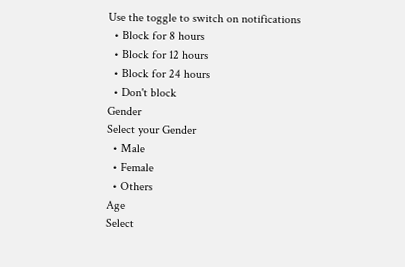Use the toggle to switch on notifications
  • Block for 8 hours
  • Block for 12 hours
  • Block for 24 hours
  • Don't block
Gender
Select your Gender
  • Male
  • Female
  • Others
Age
Select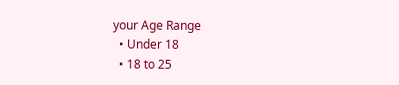your Age Range
  • Under 18
  • 18 to 25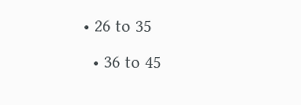• 26 to 35
  • 36 to 45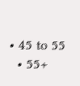• 45 to 55
  • 55+